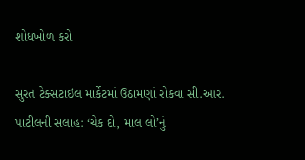શોધખોળ કરો

સુરત ટેક્સટાઇલ માર્કેટમાં ઉઠામણાં રોકવા સી.આર. પાટીલની સલાહ: ‘ચેક દો, માલ લો’નું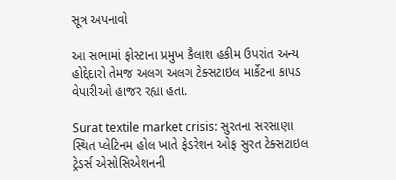સૂત્ર અપનાવો

આ સભામાં ફોસ્ટાના પ્રમુખ કૈલાશ હકીમ ઉપરાંત અન્ય હોદ્દેદારો તેમજ અલગ અલગ ટેક્સટાઇલ માર્કેટના કાપડ વેપારીઓ હાજર રહ્યા હતા.

Surat textile market crisis: સુરતના સરસાણા સ્થિત પ્લેટિનમ હોલ ખાતે ફેડરેશન ઓફ સુરત ટેક્સટાઇલ ટ્રેડર્સ એસોસિએશનની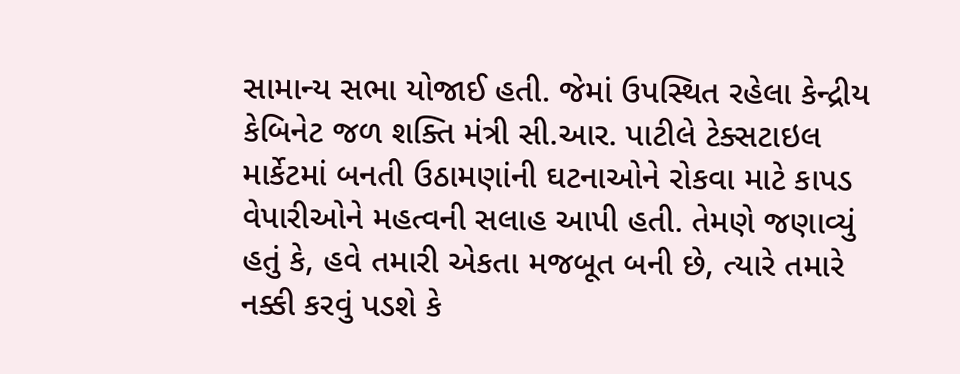સામાન્ય સભા યોજાઈ હતી. જેમાં ઉપસ્થિત રહેલા કેન્દ્રીય કેબિનેટ જળ શક્તિ મંત્રી સી.આર. પાટીલે ટેક્સટાઇલ માર્કેટમાં બનતી ઉઠામણાંની ઘટનાઓને રોકવા માટે કાપડ વેપારીઓને મહત્વની સલાહ આપી હતી. તેમણે જણાવ્યું હતું કે, હવે તમારી એકતા મજબૂત બની છે, ત્યારે તમારે નક્કી કરવું પડશે કે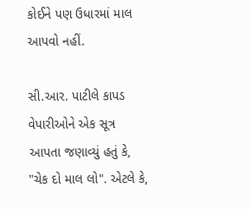કોઈને પણ ઉધારમાં માલ આપવો નહીં.

સી.આર. પાટીલે કાપડ વેપારીઓને એક સૂત્ર આપતા જણાવ્યું હતું કે, "ચેક દો માલ લો". એટલે કે,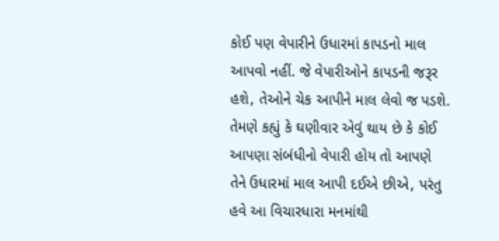કોઈ પણ વેપારીને ઉધારમાં કાપડનો માલ આપવો નહીં. જે વેપારીઓને કાપડની જરૂર હશે, તેઓને ચેક આપીને માલ લેવો જ પડશે. તેમણે કહ્યું કે ઘણીવાર એવું થાય છે કે કોઈ આપણા સંબંધીનો વેપારી હોય તો આપણે તેને ઉધારમાં માલ આપી દઈએ છીએ, પરંતુ હવે આ વિચારધારા મનમાંથી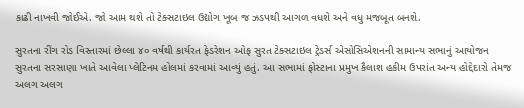કાઢી નાખવી જોઈએ. જો આમ થશે તો ટેક્સટાઇલ ઉદ્યોગ ખૂબ જ ઝડપથી આગળ વધશે અને વધુ મજબૂત બનશે.

સુરતના રીંગ રોડ વિસ્તારમાં છેલ્લા ૪૦ વર્ષથી કાર્યરત ફેડરેશન ઓફ સુરત ટેક્સટાઇલ ટ્રેડર્સ એસોસિએશનની સામાન્ય સભાનું આયોજન સુરતના સરસાણા ખાતે આવેલા પ્લેટિનમ હોલમાં કરવામાં આવ્યું હતું. આ સભામાં ફોસ્ટાના પ્રમુખ કૈલાશ હકીમ ઉપરાંત અન્ય હોદ્દેદારો તેમજ અલગ અલગ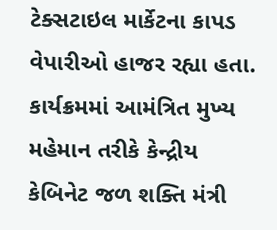ટેક્સટાઇલ માર્કેટના કાપડ વેપારીઓ હાજર રહ્યા હતા. કાર્યક્રમમાં આમંત્રિત મુખ્ય મહેમાન તરીકે કેન્દ્રીય કેબિનેટ જળ શક્તિ મંત્રી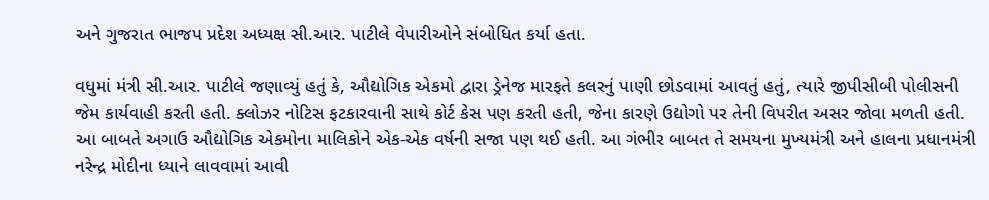અને ગુજરાત ભાજપ પ્રદેશ અધ્યક્ષ સી.આર. પાટીલે વેપારીઓને સંબોધિત કર્યા હતા.

વધુમાં મંત્રી સી.આર. પાટીલે જણાવ્યું હતું કે, ઔદ્યોગિક એકમો દ્વારા ડ્રેનેજ મારફતે કલરનું પાણી છોડવામાં આવતું હતું, ત્યારે જીપીસીબી પોલીસની જેમ કાર્યવાહી કરતી હતી. ક્લોઝર નોટિસ ફટકારવાની સાથે કોર્ટ કેસ પણ કરતી હતી, જેના કારણે ઉદ્યોગો પર તેની વિપરીત અસર જોવા મળતી હતી. આ બાબતે અગાઉ ઔદ્યોગિક એકમોના માલિકોને એક-એક વર્ષની સજા પણ થઈ હતી. આ ગંભીર બાબત તે સમયના મુખ્યમંત્રી અને હાલના પ્રધાનમંત્રી નરેન્દ્ર મોદીના ધ્યાને લાવવામાં આવી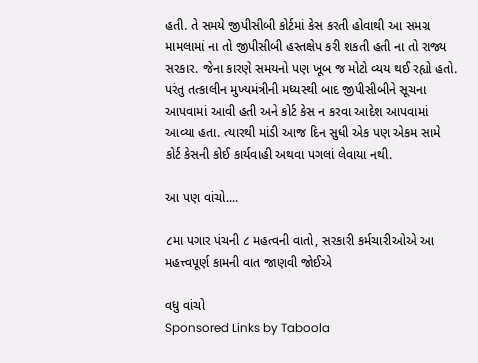હતી. તે સમયે જીપીસીબી કોર્ટમાં કેસ કરતી હોવાથી આ સમગ્ર મામલામાં ના તો જીપીસીબી હસ્તક્ષેપ કરી શકતી હતી ના તો રાજ્ય સરકાર. જેના કારણે સમયનો પણ ખૂબ જ મોટો વ્યય થઈ રહ્યો હતો. પરંતુ તત્કાલીન મુખ્યમંત્રીની મધ્યસ્થી બાદ જીપીસીબીને સૂચના આપવામાં આવી હતી અને કોર્ટ કેસ ન કરવા આદેશ આપવામાં આવ્યા હતા. ત્યારથી માંડી આજ દિન સુધી એક પણ એકમ સામે કોર્ટ કેસની કોઈ કાર્યવાહી અથવા પગલાં લેવાયા નથી.

આ પણ વાંચો....

૮મા પગાર પંચની ૮ મહત્વની વાતો, સરકારી કર્મચારીઓએ આ મહત્ત્વપૂર્ણ કામની વાત જાણવી જોઈએ

વધુ વાંચો
Sponsored Links by Taboola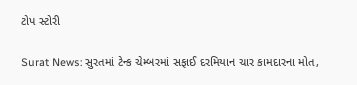ટોપ સ્ટોરી

Surat News: સુરતમાં ટેન્ક ચેમ્બરમાં સફાઈ દરમિયાન ચાર કામદારના મોત,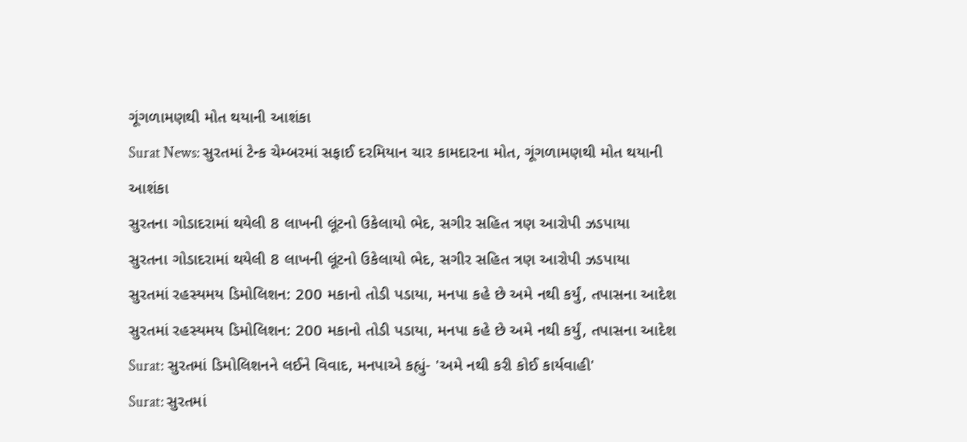ગૂંગળામણથી મોત થયાની આશંકા
Surat News: સુરતમાં ટેન્ક ચેમ્બરમાં સફાઈ દરમિયાન ચાર કામદારના મોત, ગૂંગળામણથી મોત થયાની આશંકા
સુરતના ગોડાદરામાં થયેલી 8 લાખની લૂંટનો ઉકેલાયો ભેદ, સગીર સહિત ત્રણ આરોપી ઝડપાયા
સુરતના ગોડાદરામાં થયેલી 8 લાખની લૂંટનો ઉકેલાયો ભેદ, સગીર સહિત ત્રણ આરોપી ઝડપાયા
સુરતમાં રહસ્યમય ડિમોલિશન: 200 મકાનો તોડી પડાયા, મનપા કહે છે અમે નથી કર્યું, તપાસના આદેશ
સુરતમાં રહસ્યમય ડિમોલિશન: 200 મકાનો તોડી પડાયા, મનપા કહે છે અમે નથી કર્યું, તપાસના આદેશ
Surat: સુરતમાં ડિમોલિશનને લઈને વિવાદ, મનપાએ કહ્યું- 'અમે નથી કરી કોઈ કાર્યવાહી'
Surat: સુરતમાં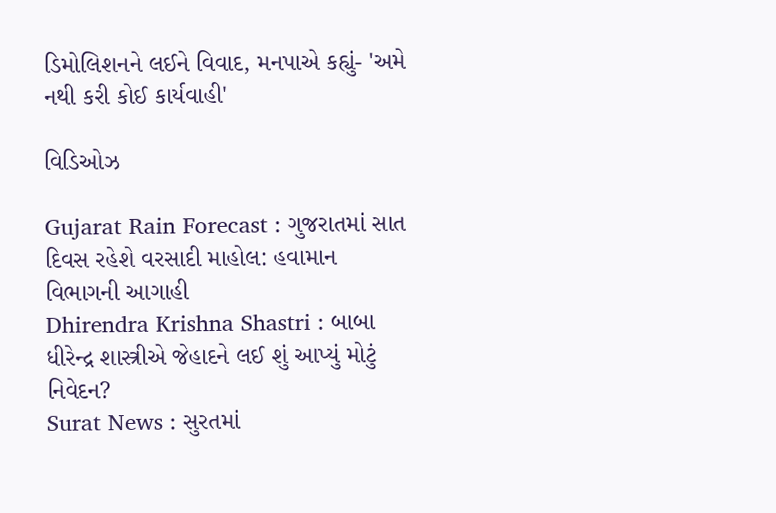ડિમોલિશનને લઈને વિવાદ, મનપાએ કહ્યું- 'અમે નથી કરી કોઈ કાર્યવાહી'

વિડિઓઝ

Gujarat Rain Forecast : ગુજરાતમાં સાત દિવસ રહેશે વરસાદી માહોલ: હવામાન વિભાગની આગાહી
Dhirendra Krishna Shastri : બાબા ધીરેન્દ્ર શાસ્ત્રીએ જેહાદને લઈ શું આપ્યું મોટું નિવેદન?
Surat News : સુરતમાં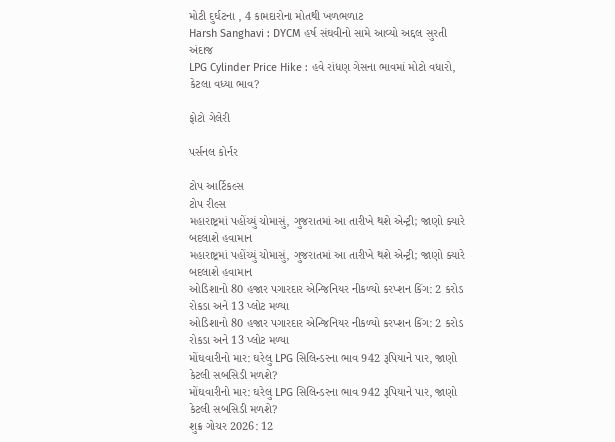મોટી દુર્ઘટના , 4 કામદારોના મોતથી ખળભળાટ
Harsh Sanghavi : DYCM હર્ષ સંઘવીનો સામે આવ્યો અદ્દલ સુરતી અંદાજ
LPG Cylinder Price Hike : હવે રાંધણ ગેસના ભાવમાં મોટો વધારો, કેટલા વધ્યા ભાવ?

ફોટો ગેલેરી

પર્સનલ કોર્નર

ટોપ આર્ટિકલ્સ
ટોપ રીલ્સ
મહારાષ્ટ્રમાં પહોંચ્યું ચોમાસું, ગુજરાતમાં આ તારીખે થશે એન્ટ્રી; જાણો ક્યારે બદલાશે હવામાન
મહારાષ્ટ્રમાં પહોંચ્યું ચોમાસું, ગુજરાતમાં આ તારીખે થશે એન્ટ્રી; જાણો ક્યારે બદલાશે હવામાન
ઓડિશાનો 80 હજાર પગારદાર એન્જિનિયર નીકળ્યો કરપ્શન કિંગ: 2 કરોડ રોકડા અને 13 પ્લોટ મળ્યા
ઓડિશાનો 80 હજાર પગારદાર એન્જિનિયર નીકળ્યો કરપ્શન કિંગ: 2 કરોડ રોકડા અને 13 પ્લોટ મળ્યા
મોંઘવારીનો માર: ઘરેલુ LPG સિલિન્ડરના ભાવ 942 રૂપિયાને પાર, જાણો કેટલી સબસિડી મળશે?
મોંઘવારીનો માર: ઘરેલુ LPG સિલિન્ડરના ભાવ 942 રૂપિયાને પાર, જાણો કેટલી સબસિડી મળશે?
શુક્ર ગોચર 2026: 12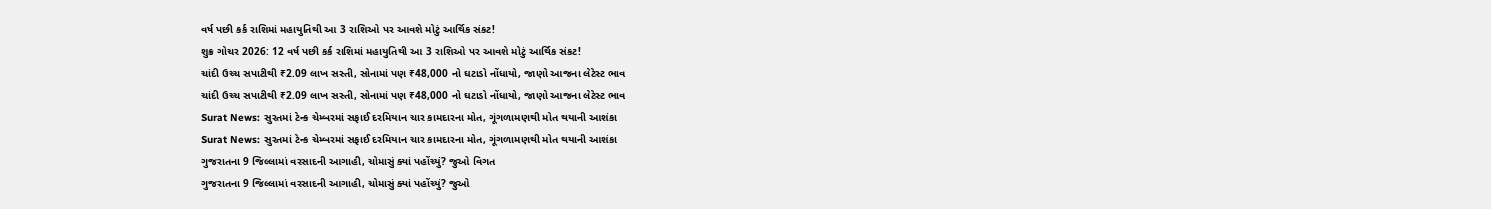વર્ષ પછી કર્ક રાશિમાં મહાયુતિથી આ 3 રાશિઓ પર આવશે મોટું આર્થિક સંકટ!
શુક્ર ગોચર 2026: 12 વર્ષ પછી કર્ક રાશિમાં મહાયુતિથી આ 3 રાશિઓ પર આવશે મોટું આર્થિક સંકટ!
ચાંદી ઉચ્ચ સપાટીથી ₹2.09 લાખ સસ્તી, સોનામાં પણ ₹48,000 નો ઘટાડો નોંધાયો, જાણો આજના લેટેસ્ટ ભાવ
ચાંદી ઉચ્ચ સપાટીથી ₹2.09 લાખ સસ્તી, સોનામાં પણ ₹48,000 નો ઘટાડો નોંધાયો, જાણો આજના લેટેસ્ટ ભાવ
Surat News: સુરતમાં ટેન્ક ચેમ્બરમાં સફાઈ દરમિયાન ચાર કામદારના મોત, ગૂંગળામણથી મોત થયાની આશંકા
Surat News: સુરતમાં ટેન્ક ચેમ્બરમાં સફાઈ દરમિયાન ચાર કામદારના મોત, ગૂંગળામણથી મોત થયાની આશંકા
ગુજરાતના 9 જિલ્લામાં વરસાદની આગાહી, ચોમાસું ક્યાં પહોંચ્યું? જુઓ વિગત
ગુજરાતના 9 જિલ્લામાં વરસાદની આગાહી, ચોમાસું ક્યાં પહોંચ્યું? જુઓ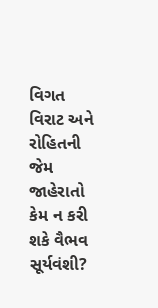વિગત
વિરાટ અને રોહિતની જેમ જાહેરાતો કેમ ન કરી શકે વૈભવ સૂર્યવંશી?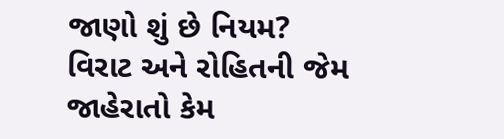જાણો શું છે નિયમ?
વિરાટ અને રોહિતની જેમ જાહેરાતો કેમ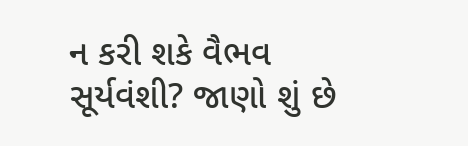ન કરી શકે વૈભવ સૂર્યવંશી? જાણો શું છે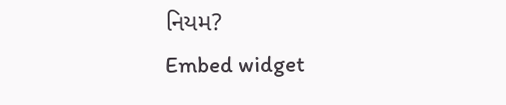નિયમ?
Embed widget